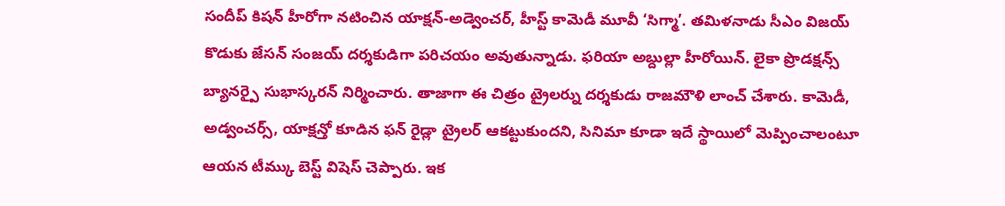సందీప్ కిషన్ హీరోగా నటించిన యాక్షన్-అడ్వెంచర్, హీస్ట్ కామెడీ మూవీ ‘సిగ్మా’. తమిళనాడు సీఎం విజయ్ కొడుకు జేసన్ సంజయ్ దర్శకుడిగా పరిచయం అవుతున్నాడు. ఫరియా అబ్దుల్లా హీరోయిన్. లైకా ప్రొడక్షన్స్ బ్యానర్పై సుభాస్కరన్ నిర్మించారు. తాజాగా ఈ చిత్రం ట్రైలర్ను దర్శకుడు రాజమౌళి లాంచ్ చేశారు. కామెడీ, అడ్వంచర్స్, యాక్షన్తో కూడిన ఫన్ రైడ్లా ట్రైలర్ ఆకట్టుకుందని, సినిమా కూడా ఇదే స్థాయిలో మెప్పించాలంటూ ఆయన టీమ్కు బెస్ట్ విషెస్ చెప్పారు. ఇక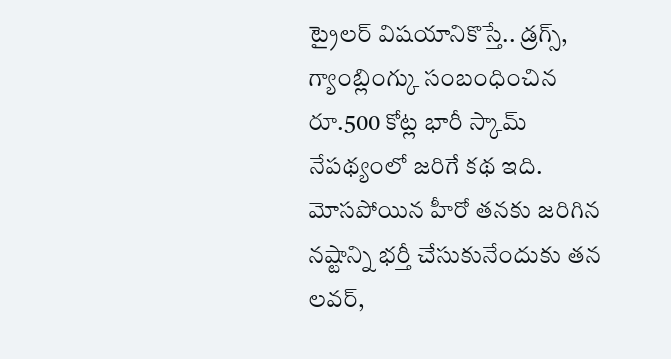ట్రైలర్ విషయానికొస్తే.. డ్రగ్స్, గ్యాంబ్లింగ్కు సంబంధించిన రూ.500 కోట్ల భారీ స్కామ్ నేపథ్యంలో జరిగే కథ ఇది.
మోసపోయిన హీరో తనకు జరిగిన నష్టాన్ని భర్తీ చేసుకునేందుకు తన లవర్,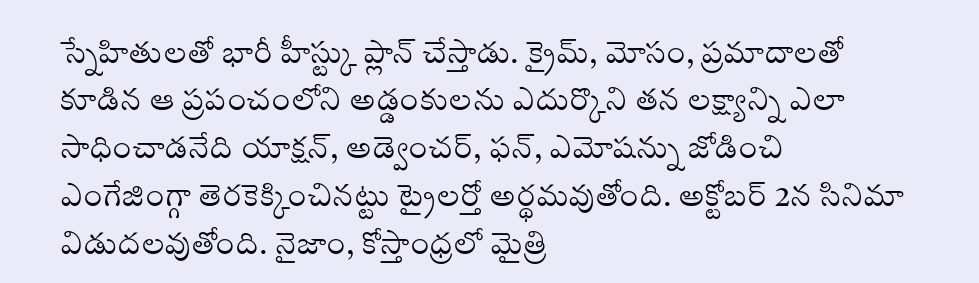స్నేహితులతో భారీ హీస్ట్కు ప్లాన్ చేస్తాడు. క్రైమ్, మోసం, ప్రమాదాలతో కూడిన ఆ ప్రపంచంలోని అడ్డంకులను ఎదుర్కొని తన లక్ష్యాన్ని ఎలా సాధించాడనేది యాక్షన్, అడ్వెంచర్, ఫన్, ఎమోషన్ను జోడించి ఎంగేజింగ్గా తెరకెక్కించినట్టు ట్రైలర్తో అర్థమవుతోంది. అక్టోబర్ 2న సినిమా విడుదలవుతోంది. నైజాం, కోస్తాంధ్రలో మైత్రి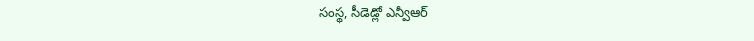సంస్థ, సీడెడ్లో ఎన్వీఆర్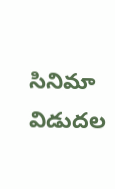సినిమా విడుదల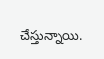చేస్తున్నాయి.